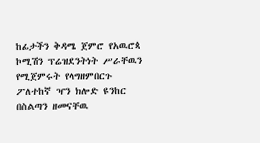ከፊታችን ቅዳሜ ጀምሮ የአዉሮጳ ኮሚሽን ፕሬዝደንትነት ሥራቸዉን የሚጀምሩት የላግዘምበርጉ ፖለተከኛ ዣን ክሎድ ዩንከር በስልጣን ዘመናቸዉ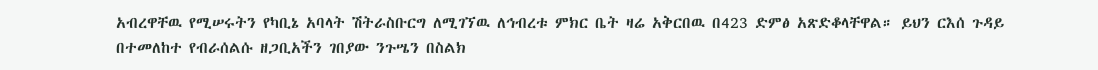አብረዋቸዉ የሚሠሩትን የካቢኔ አባላት ሽትራስቡርግ ለሚገኘዉ ለኅብረቱ ምክር ቤት ዛሬ አቅርበዉ በ423 ድምፅ አጽድቆላቸዋል። ይህን ርእሰ ጉዳይ በተመለከተ የብራሰልሱ ዘጋቢአችን ገበያው ንጉሤን በስልክ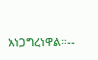አነጋግረነዋል።--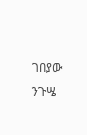ገበያው ንጉሤ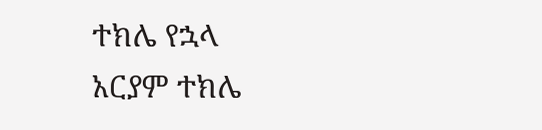ተክሌ የኋላ
አርያም ተክሌ